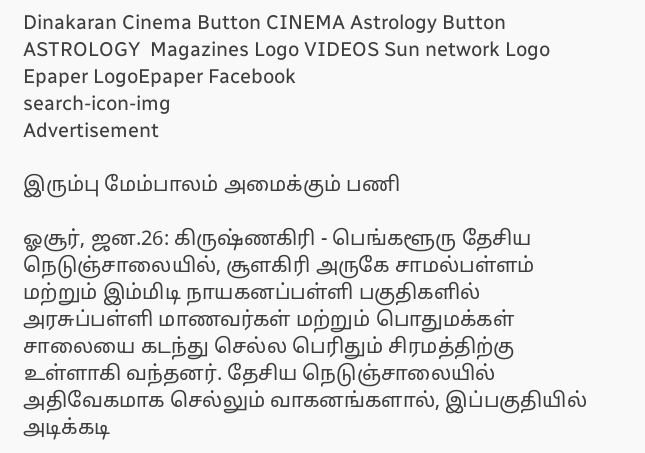Dinakaran Cinema Button CINEMA Astrology Button ASTROLOGY  Magazines Logo VIDEOS Sun network Logo Epaper LogoEpaper Facebook
search-icon-img
Advertisement

இரும்பு மேம்பாலம் அமைக்கும் பணி

ஓசூர், ஜன.26: கிருஷ்ணகிரி - பெங்களூரு தேசிய நெடுஞ்சாலையில், சூளகிரி அருகே சாமல்பள்ளம் மற்றும் இம்மிடி நாயகனப்பள்ளி பகுதிகளில் அரசுப்பள்ளி மாணவர்கள் மற்றும் பொதுமக்கள் சாலையை கடந்து செல்ல பெரிதும் சிரமத்திற்கு உள்ளாகி வந்தனர். தேசிய நெடுஞ்சாலையில் அதிவேகமாக செல்லும் வாகனங்களால், இப்பகுதியில் அடிக்கடி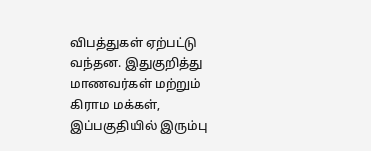விபத்துகள் ஏற்பட்டு வந்தன. இதுகுறித்து மாணவர்கள் மற்றும் கிராம மக்கள், இப்பகுதியில் இரும்பு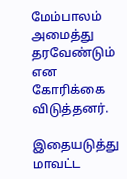மேம்பாலம் அமைத்து தரவேண்டும் என கோரிக்கை விடுத்தனர்.

இதையடுத்து மாவட்ட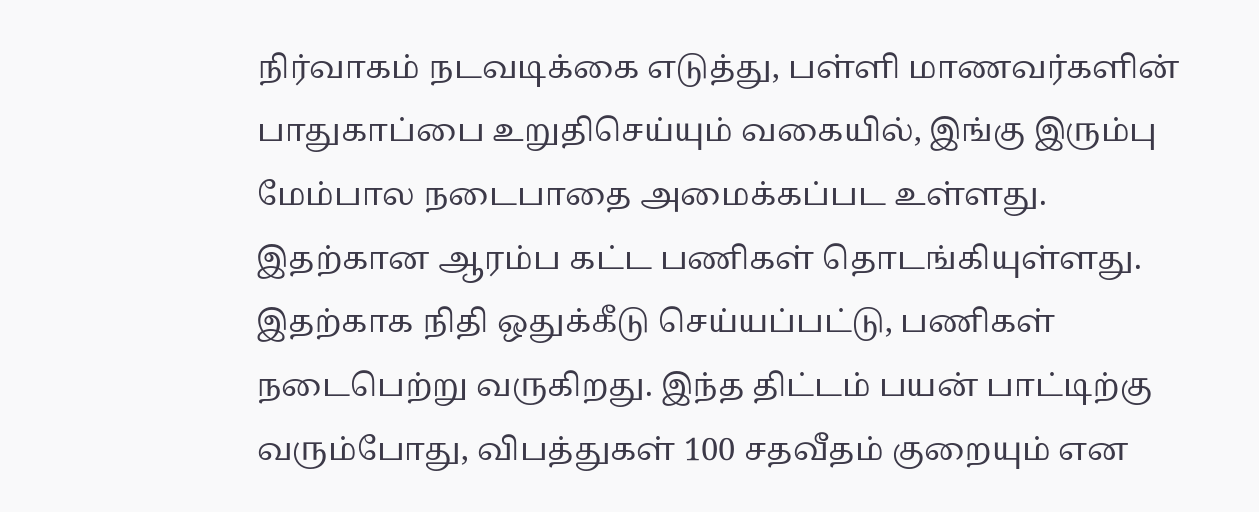நிர்வாகம் நடவடிக்கை எடுத்து, பள்ளி மாணவர்களின் பாதுகாப்பை உறுதிசெய்யும் வகையில், இங்கு இரும்பு மேம்பால நடைபாதை அமைக்கப்பட உள்ளது. இதற்கான ஆரம்ப கட்ட பணிகள் தொடங்கியுள்ளது. இதற்காக நிதி ஒதுக்கீடு செய்யப்பட்டு, பணிகள் நடைபெற்று வருகிறது. இந்த திட்டம் பயன் பாட்டிற்கு வரும்போது, விபத்துகள் 100 சதவீதம் குறையும் என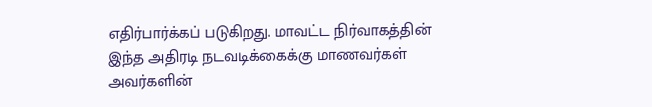எதிர்பார்க்கப் படுகிறது. மாவட்ட நிர்வாகத்தின் இந்த அதிரடி நடவடிக்கைக்கு மாணவர்கள் அவர்களின்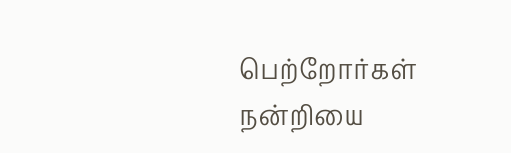பெற்றோர்கள் நன்றியை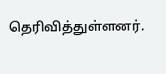தெரிவித்துள்ளனர்.